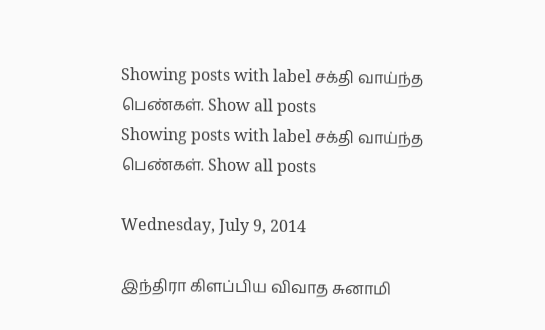Showing posts with label சக்தி வாய்ந்த பெண்கள். Show all posts
Showing posts with label சக்தி வாய்ந்த பெண்கள். Show all posts

Wednesday, July 9, 2014

இந்திரா கிளப்பிய விவாத சுனாமி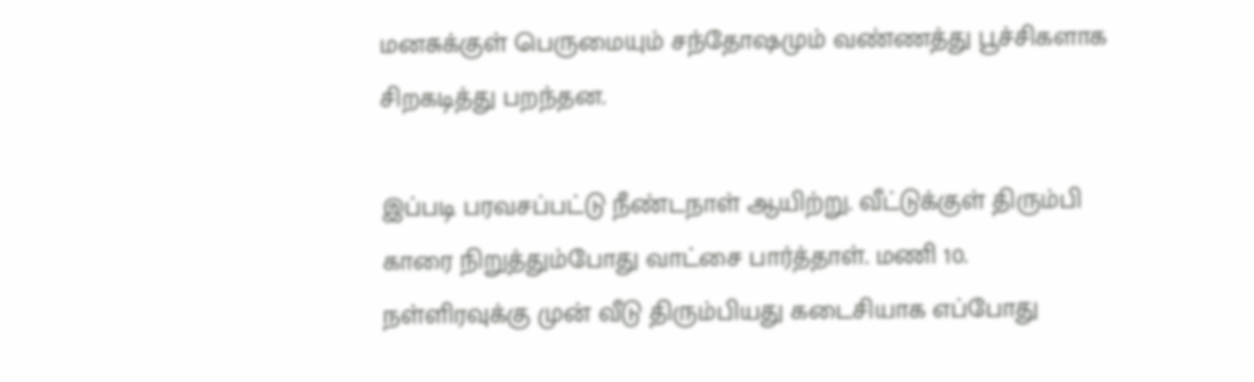மனசுக்குள் பெருமையும் சந்தோஷமும் வண்ணத்து பூச்சிகளாக சிறகடித்து பறந்தன.

இப்படி பரவசப்பட்டு நீண்டநாள் ஆயிற்று. வீட்டுக்குள் திரும்பி காரை நிறுத்தும்போது வாட்சை பார்த்தாள். மணி 10. நள்ளிரவுக்கு முன் வீடு திரும்பியது கடைசியாக எப்போது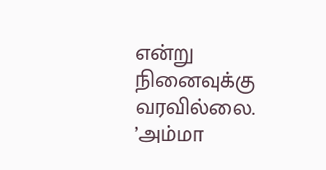என்று நினைவுக்கு வரவில்லை. ’அம்மா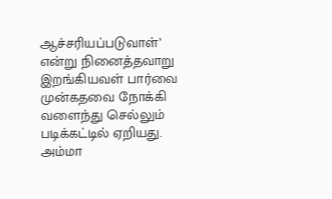ஆச்சரியப்படுவாள்’ என்று நினைத்தவாறு இறங்கியவள் பார்வை முன்கதவை நோக்கி வளைந்து செல்லும் படிக்கட்டில் ஏறியது.
அம்மா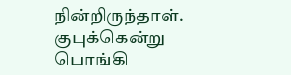நின்றிருந்தாள். குபுக்கென்று பொங்கி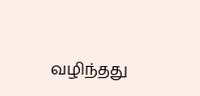வழிந்தது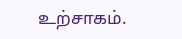உற்சாகம்.